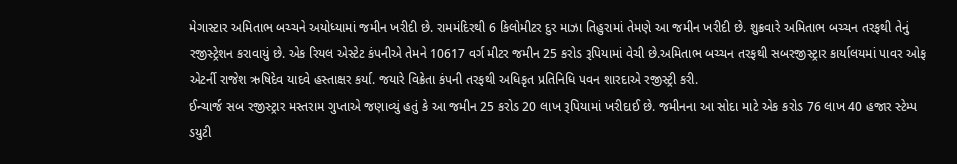મેગાસ્ટાર અમિતાભ બચ્ચને અયોધ્યામાં જમીન ખરીદી છે. રામમંદિરથી 6 કિલોમીટર દુર માઝા તિહુરામાં તેમણે આ જમીન ખરીદી છે. શુક્રવારે અમિતાભ બચ્ચન તરફથી તેનું રજીસ્ટ્રેશન કરાવાયું છે. એક રિયલ એસ્ટેટ કંપનીએ તેમને 10617 વર્ગ મીટર જમીન 25 કરોડ રૂપિયામાં વેચી છે.અમિતાભ બચ્ચન તરફથી સબરજીસ્ટ્રાર કાર્યાલયમાં પાવર ઓફ એટર્ની રાજેશ ઋષિદેવ યાદવે હસ્તાક્ષર કર્યા. જયારે વિક્રેતા કંપની તરફથી અધિકૃત પ્રતિનિધિ પવન શારદાએ રજીસ્ટ્રી કરી.
ઈન્ચાર્જ સબ રજીસ્ટ્રાર મસ્તરામ ગુપ્તાએ જણાવ્યું હતું કે આ જમીન 25 કરોડ 20 લાખ રૂપિયામાં ખરીદાઈ છે. જમીનના આ સોદા માટે એક કરોડ 76 લાખ 40 હજાર સ્ટેમ્પ ડયુટી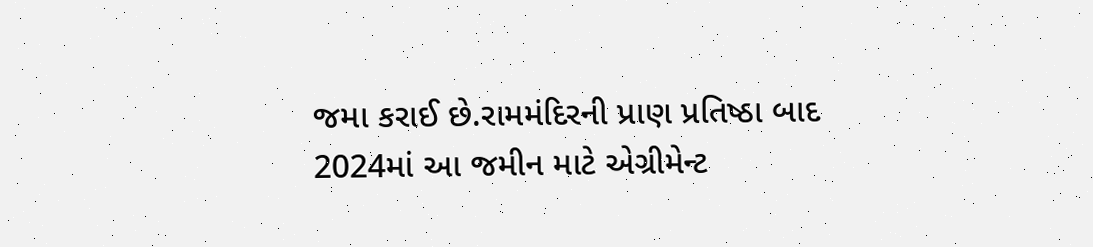જમા કરાઈ છે.રામમંદિરની પ્રાણ પ્રતિષ્ઠા બાદ 2024માં આ જમીન માટે એગ્રીમેન્ટ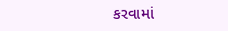કરવામાં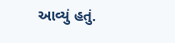આવ્યું હતું.